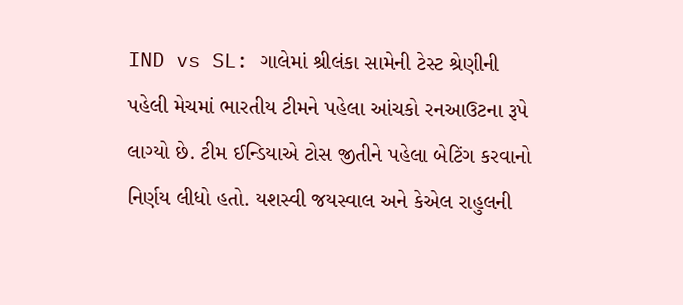IND vs SL: ગાલેમાં શ્રીલંકા સામેની ટેસ્ટ શ્રેણીની પહેલી મેચમાં ભારતીય ટીમને પહેલા આંચકો રનઆઉટના રૂપે લાગ્યો છે. ટીમ ઈન્ડિયાએ ટોસ જીતીને પહેલા બેટિંગ કરવાનો નિર્ણય લીધો હતો. યશસ્વી જયસ્વાલ અને કેએલ રાહુલની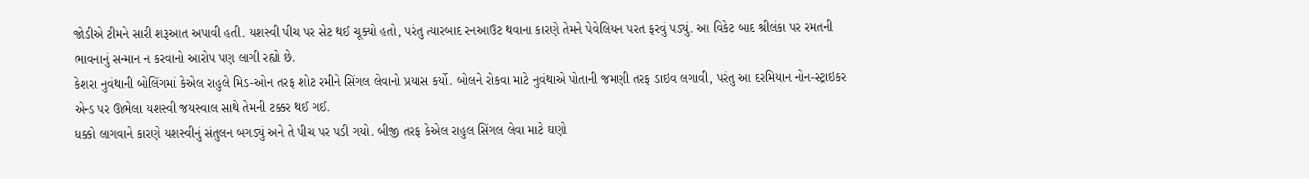જોડીએ ટીમને સારી શરૂઆત અપાવી હતી. યશસ્વી પીચ પર સેટ થઈ ચૂક્યો હતો, પરંતુ ત્યારબાદ રનઆઉટ થવાના કારણે તેમને પેવેલિયન પરત ફરવું પડ્યું. આ વિકેટ બાદ શ્રીલંકા પર રમતની ભાવનાનું સન્માન ન કરવાનો આરોપ પણ લાગી રહ્યો છે.
કેશરા નુવંથાની બોલિંગમાં કેએલ રાહુલે મિડ-ઓન તરફ શોટ રમીને સિંગલ લેવાનો પ્રયાસ કર્યો. બોલને રોકવા માટે નુવંથાએ પોતાની જમણી તરફ ડાઇવ લગાવી, પરંતુ આ દરમિયાન નોન-સ્ટ્રાઇકર એન્ડ પર ઊભેલા યશસ્વી જયસ્વાલ સાથે તેમની ટક્કર થઈ ગઈ.
ધક્કો લાગવાને કારણે યશસ્વીનું સંતુલન બગડ્યું અને તે પીચ પર પડી ગયો. બીજી તરફ કેએલ રાહુલ સિંગલ લેવા માટે ઘણો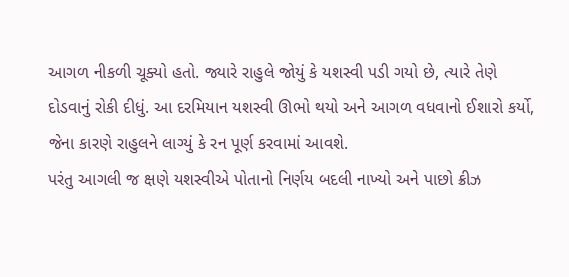આગળ નીકળી ચૂક્યો હતો. જ્યારે રાહુલે જોયું કે યશસ્વી પડી ગયો છે, ત્યારે તેણે દોડવાનું રોકી દીધું. આ દરમિયાન યશસ્વી ઊભો થયો અને આગળ વધવાનો ઈશારો કર્યો, જેના કારણે રાહુલને લાગ્યું કે રન પૂર્ણ કરવામાં આવશે.
પરંતુ આગલી જ ક્ષણે યશસ્વીએ પોતાનો નિર્ણય બદલી નાખ્યો અને પાછો ક્રીઝ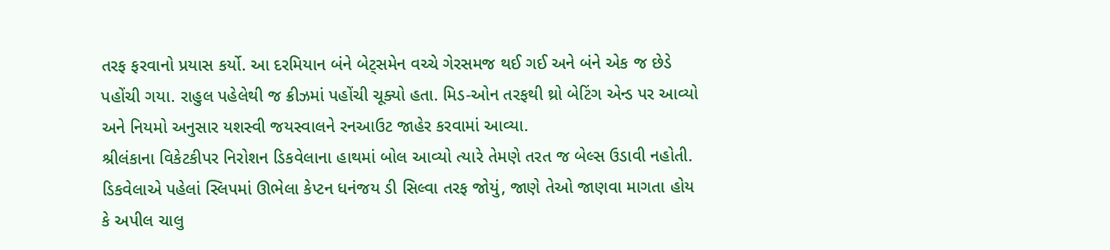તરફ ફરવાનો પ્રયાસ કર્યો. આ દરમિયાન બંને બેટ્સમેન વચ્ચે ગેરસમજ થઈ ગઈ અને બંને એક જ છેડે પહોંચી ગયા. રાહુલ પહેલેથી જ ક્રીઝમાં પહોંચી ચૂક્યો હતા. મિડ-ઓન તરફથી થ્રો બેટિંગ એન્ડ પર આવ્યો અને નિયમો અનુસાર યશસ્વી જયસ્વાલને રનઆઉટ જાહેર કરવામાં આવ્યા.
શ્રીલંકાના વિકેટકીપર નિરોશન ડિકવેલાના હાથમાં બોલ આવ્યો ત્યારે તેમણે તરત જ બેલ્સ ઉડાવી નહોતી. ડિકવેલાએ પહેલાં સ્લિપમાં ઊભેલા કેપ્ટન ધનંજય ડી સિલ્વા તરફ જોયું, જાણે તેઓ જાણવા માગતા હોય કે અપીલ ચાલુ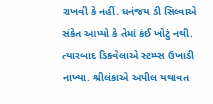રાખવી કે નહીં. ધનંજય ડી સિલ્વાએ સંકેત આપ્યો કે તેમાં કંઈ ખોટું નથી. ત્યારબાદ ડિકવેલાએ સ્ટમ્પ્સ ઉખાડી નાખ્યા. શ્રીલંકાએ અપીલ યથાવત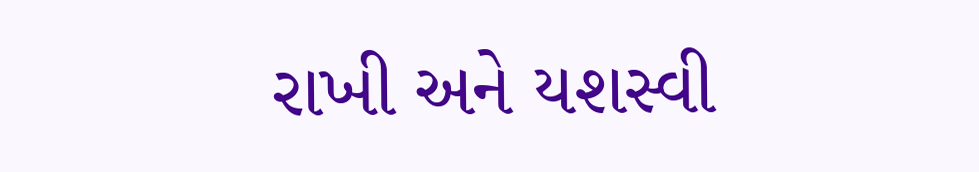રાખી અને યશસ્વી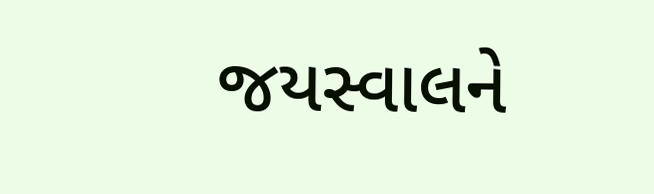જયસ્વાલને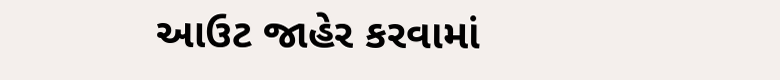આઉટ જાહેર કરવામાં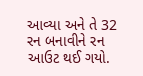આવ્યા અને તે 32 રન બનાવીને રન આઉટ થઈ ગયો.